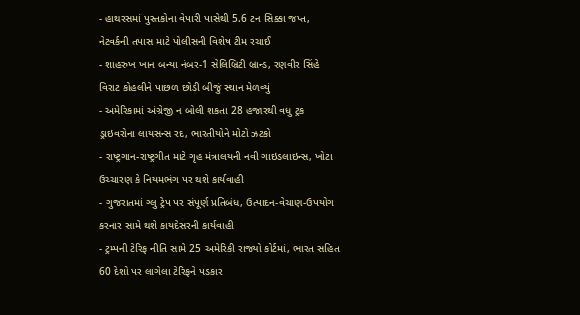- હાથરસમાં પુસ્તકોના વેપારી પાસેથી 5.6 ટન સિક્કા જપ્ત, નેટવર્કની તપાસ માટે પોલીસની વિશેષ ટીમ રચાઈ
- શાહરુખ ખાન બન્યા નંબર-1 સેલિબ્રિટી બ્રાન્ડ, રણવીર સિંહે વિરાટ કોહલીને પાછળ છોડી બીજું સ્થાન મેળવ્યું
- અમેરિકામાં અંગ્રેજી ન બોલી શકતા 28 હજારથી વધુ ટ્રક ડ્રાઇવરોના લાયસન્સ રદ, ભારતીયોને મોટો ઝટકો
- રાષ્ટ્રગાન-રાષ્ટ્રગીત માટે ગૃહ મંત્રાલયની નવી ગાઇડલાઇન્સ, ખોટા ઉચ્ચારણ કે નિયમભંગ પર થશે કાર્યવાહી
- ગુજરાતમાં ગ્લુ ટ્રેપ પર સંપૂર્ણ પ્રતિબંધ, ઉત્પાદન-વેચાણ-ઉપયોગ કરનાર સામે થશે કાયદેસરની કાર્યવાહી
- ટ્રમ્પની ટેરિફ નીતિ સામે 25 અમેરિકી રાજ્યો કોર્ટમાં, ભારત સહિત 60 દેશો પર લાગેલા ટેરિફને પડકાર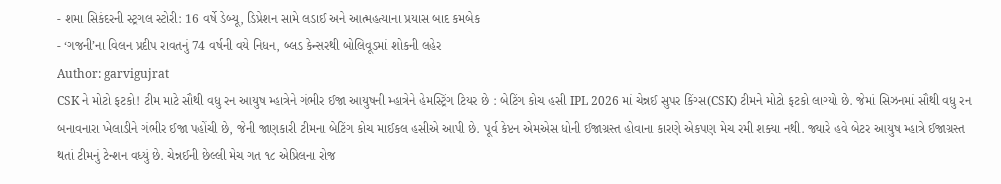- શમા સિકંદરની સ્ટ્રગલ સ્ટોરી: 16 વર્ષે ડેબ્યૂ, ડિપ્રેશન સામે લડાઈ અને આત્મહત્યાના પ્રયાસ બાદ કમબેક
- ‘ગજની’ના વિલન પ્રદીપ રાવતનું 74 વર્ષની વયે નિધન, બ્લડ કેન્સરથી બોલિવૂડમાં શોકની લહેર
Author: garvigujrat
CSK ને મોટો ફટકો! ટીમ માટે સૌથી વધુ રન આયુષ મ્હાત્રેને ગંભીર ઈજા આયુષની મ્હાત્રેને હેમસ્ટ્રિંગ ટિયર છે : બેટિંગ કોચ હસી IPL 2026 માં ચેન્નઈ સુપર કિંગ્સ(CSK) ટીમને મોટો ફટકો લાગ્યો છે. જેમાં સિઝનમાં સૌથી વધુ રન બનાવનારા ખેલાડીને ગંભીર ઈજા પહોંચી છે, જેની જાણકારી ટીમના બેટિંગ કોચ માઈકલ હસીએ આપી છે. પૂર્વ કેપ્ટન એમએસ ધોની ઈજાગ્રસ્ત હોવાના કારણે એકપણ મેચ રમી શક્યા નથી. જ્યારે હવે બેટર આયુષ મ્હાત્રે ઈજાગ્રસ્ત થતાં ટીમનું ટેન્શન વધ્યું છે. ચેન્નઈની છેલ્લી મેચ ગત ૧૮ એપ્રિલના રોજ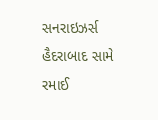સનરાઇઝર્સ હૈદરાબાદ સામે રમાઈ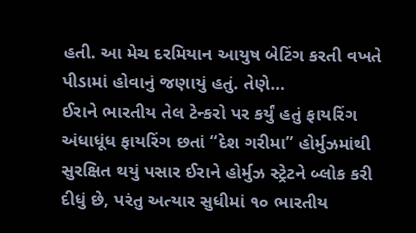હતી. આ મેચ દરમિયાન આયુષ બેટિંગ કરતી વખતે પીડામાં હોવાનું જણાયું હતું. તેણે…
ઈરાને ભારતીય તેલ ટેન્કરો પર કર્યું હતું ફાયરિંગ અંધાધૂંધ ફાયરિંગ છતાં “દેશ ગરીમા” હોર્મુઝમાંથી સુરક્ષિત થયું પસાર ઈરાને હોર્મુઝ સ્ટ્રેટને બ્લોક કરી દીધું છે, પરંતુ અત્યાર સુધીમાં ૧૦ ભારતીય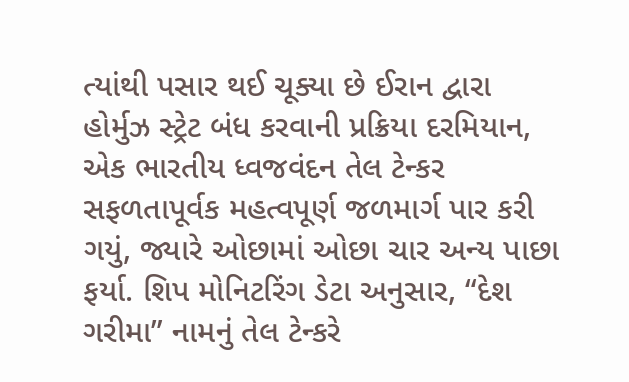ત્યાંથી પસાર થઈ ચૂક્યા છે ઈરાન દ્વારા હોર્મુઝ સ્ટ્રેટ બંધ કરવાની પ્રક્રિયા દરમિયાન, એક ભારતીય ધ્વજવંદન તેલ ટેન્કર સફળતાપૂર્વક મહત્વપૂર્ણ જળમાર્ગ પાર કરી ગયું, જ્યારે ઓછામાં ઓછા ચાર અન્ય પાછા ફર્યા. શિપ મોનિટરિંગ ડેટા અનુસાર, “દેશ ગરીમા” નામનું તેલ ટેન્કરે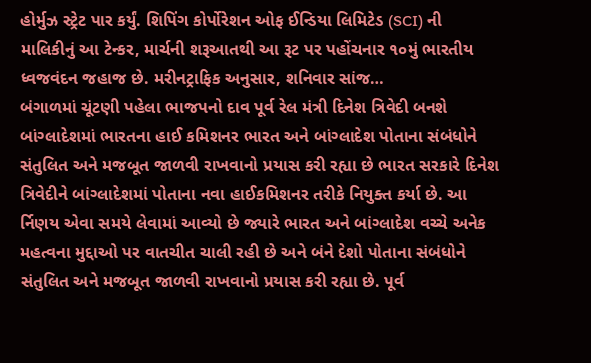હોર્મુઝ સ્ટ્રેટ પાર કર્યું. શિપિંગ કોર્પોરેશન ઓફ ઈન્ડિયા લિમિટેડ (SCI) ની માલિકીનું આ ટેન્કર, માર્ચની શરૂઆતથી આ રૂટ પર પહોંચનાર ૧૦મું ભારતીય ધ્વજવંદન જહાજ છે. મરીનટ્રાફિક અનુસાર, શનિવાર સાંજ…
બંગાળમાં ચૂંટણી પહેલા ભાજપનો દાવ પૂર્વ રેલ મંત્રી દિનેશ ત્રિવેદી બનશે બાંગ્લાદેશમાં ભારતના હાઈ કમિશનર ભારત અને બાંગ્લાદેશ પોતાના સંબંધોને સંતુલિત અને મજબૂત જાળવી રાખવાનો પ્રયાસ કરી રહ્યા છે ભારત સરકારે દિનેશ ત્રિવેદીને બાંગ્લાદેશમાં પોતાના નવા હાઈકમિશનર તરીકે નિયુક્ત કર્યા છે. આ ર્નિણય એવા સમયે લેવામાં આવ્યો છે જ્યારે ભારત અને બાંગ્લાદેશ વચ્ચે અનેક મહત્વના મુદ્દાઓ પર વાતચીત ચાલી રહી છે અને બંને દેશો પોતાના સંબંધોને સંતુલિત અને મજબૂત જાળવી રાખવાનો પ્રયાસ કરી રહ્યા છે. પૂર્વ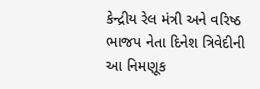કેન્દ્રીય રેલ મંત્રી અને વરિષ્ઠ ભાજપ નેતા દિનેશ ત્રિવેદીની આ નિમણૂક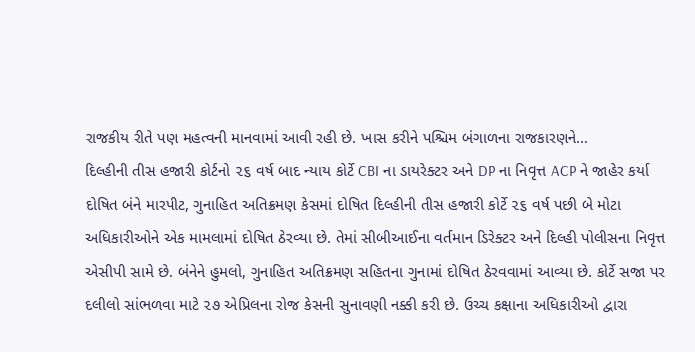રાજકીય રીતે પણ મહત્વની માનવામાં આવી રહી છે. ખાસ કરીને પશ્ચિમ બંગાળના રાજકારણને…
દિલ્હીની તીસ હજારી કોર્ટનો ૨૬ વર્ષ બાદ ન્યાય કોર્ટે CBI ના ડાયરેક્ટર અને DP ના નિવૃત્ત ACP ને જાહેર કર્યા દોષિત બંને મારપીટ, ગુનાહિત અતિક્રમણ કેસમાં દોષિત દિલ્હીની તીસ હજારી કોર્ટે ૨૬ વર્ષ પછી બે મોટા અધિકારીઓને એક મામલામાં દોષિત ઠેરવ્યા છે. તેમાં સીબીઆઈના વર્તમાન ડિરેક્ટર અને દિલ્હી પોલીસના નિવૃત્ત એસીપી સામે છે. બંનેને હુમલો, ગુનાહિત અતિક્રમણ સહિતના ગુનામાં દોષિત ઠેરવવામાં આવ્યા છે. કોર્ટે સજા પર દલીલો સાંભળવા માટે ૨૭ એપ્રિલના રોજ કેસની સુનાવણી નક્કી કરી છે. ઉચ્ચ કક્ષાના અધિકારીઓ દ્વારા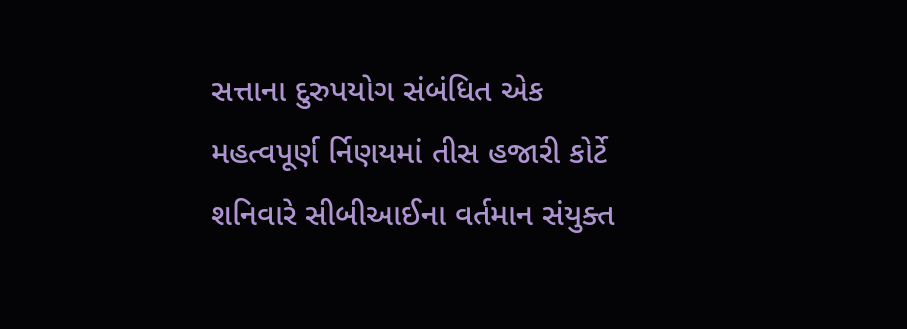સત્તાના દુરુપયોગ સંબંધિત એક મહત્વપૂર્ણ ર્નિણયમાં તીસ હજારી કોર્ટે શનિવારે સીબીઆઈના વર્તમાન સંયુક્ત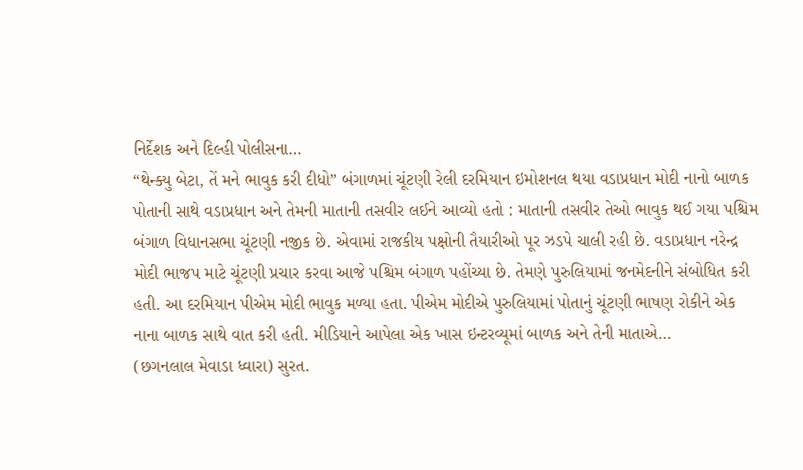નિર્દેશક અને દિલ્હી પોલીસના…
“થેન્ક્યુ બેટા, તેં મને ભાવુક કરી દીધો” બંગાળમાં ચૂંટણી રેલી દરમિયાન ઇમોશનલ થયા વડાપ્રધાન મોદી નાનો બાળક પોતાની સાથે વડાપ્રધાન અને તેમની માતાની તસવીર લઈને આવ્યો હતો : માતાની તસવીર તેઓ ભાવુક થઈ ગયા પશ્ચિમ બંગાળ વિધાનસભા ચૂંટણી નજીક છે. એવામાં રાજકીય પક્ષોની તૈયારીઓ પૂર ઝડપે ચાલી રહી છે. વડાપ્રધાન નરેન્દ્ર મોદી ભાજપ માટે ચૂંટણી પ્રચાર કરવા આજે પશ્ચિમ બંગાળ પહોંચ્યા છે. તેમણે પુરુલિયામાં જનમેદનીને સંબોધિત કરી હતી. આ દરમિયાન પીએમ મોદી ભાવુક મળ્યા હતા. પીએમ મોદીએ પુરુલિયામાં પોતાનું ચૂંટણી ભાષણ રોકીને એક નાના બાળક સાથે વાત કરી હતી. મીડિયાને આપેલા એક ખાસ ઇન્ટરવ્યૂમાં બાળક અને તેની માતાએ…
(છગનલાલ મેવાડા ધ્વારા) સુરત.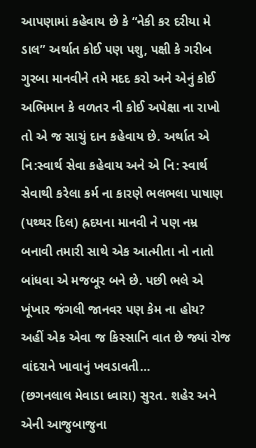આપણામાં કહેવાય છે કે “નેકી કર દરીયા મે ડાલ” અર્થાત કોઈ પણ પશુ, પક્ષી કે ગરીબ ગુરબા માનવીને તમે મદદ કરો અને એનું કોઈ અભિમાન કે વળતર ની કોઈ અપેક્ષા ના રાખો તો એ જ સાચું દાન કહેવાય છે. અર્થાત એ નિ:સ્વાર્થ સેવા કહેવાય અને એ નિ: સ્વાર્થ સેવાથી કરેલા કર્મ ના કારણે ભલભલા પાષાણ (પથ્થર દિલ) હ્રદયના માનવી ને પણ નમ્ર બનાવી તમારી સાથે એક આત્મીતા નો નાતો બાંધવા એ મજબૂર બને છે. પછી ભલે એ ખૂંખાર જંગલી જાનવર પણ કેમ ના હોય? અહીં એક એવા જ કિસ્સાનિ વાત છે જ્યાં રોજ વાંદરાને ખાવાનું ખવડાવતી…
(છગનલાલ મેવાડા ધ્વારા) સુરત. શહેર અને એની આજુબાજુના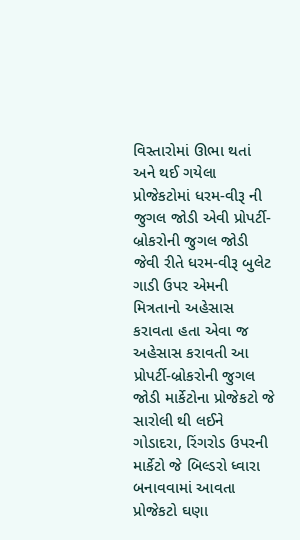વિસ્તારોમાં ઊભા થતાં અને થઈ ગયેલા પ્રોજેકટોમાં ધરમ-વીરૂ ની જુગલ જોડી એવી પ્રોપર્ટી-બ્રોકરોની જુગલ જોડી જેવી રીતે ધરમ-વીરૂ બુલેટ ગાડી ઉપર એમની મિત્રતાનો અહેસાસ કરાવતા હતા એવા જ અહેસાસ કરાવતી આ પ્રોપર્ટી-બ્રોકરોની જુગલ જોડી માર્કેટોના પ્રોજેકટો જે સારોલી થી લઈને ગોડાદરા, રિંગરોડ ઉપરની માર્કેટો જે બિલ્ડરો ધ્વારા બનાવવામાં આવતા પ્રોજેકટો ઘણા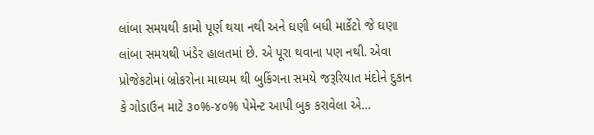લાંબા સમયથી કામો પૂર્ણ થયા નથી અને ઘણી બધી માર્કેટો જે ઘણા લાંબા સમયથી ખંડેર હાલતમાં છે. એ પૂરા થવાના પણ નથી. એવા પ્રોજેકટોમાં બ્રોકરોના માધ્યમ થી બુકિંગના સમયે જરૂરિયાત મંદોને દુકાન કે ગોડાઉન માટે ૩૦%-૪૦% પેમેન્ટ આપી બુક કરાવેલા એ…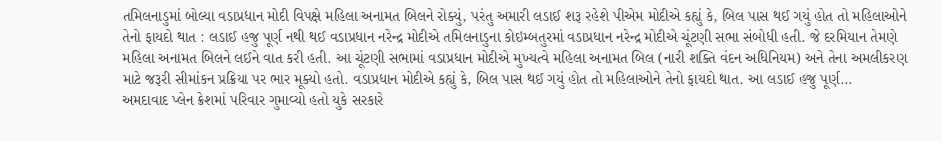તમિલનાડુમાં બોલ્યા વડાપ્રધાન મોદી વિપક્ષે મહિલા અનામત બિલને રોક્યું, પરંતુ અમારી લડાઈ શરૂ રહેશે પીએમ મોદીએ કહ્યું કે, બિલ પાસ થઈ ગયું હોત તો મહિલાઓને તેનો ફાયદો થાત : લડાઈ હજુ પૂર્ણ નથી થઈ વડાપ્રધાન નરેન્દ્ર મોદીએ તમિલનાડુના કોઇમ્બતુરમાં વડાપ્રધાન નરેન્દ્ર મોદીએ ચૂંટણી સભા સંબોધી હતી. જે દરમિયાન તેમણે મહિલા અનામત બિલને લઈને વાત કરી હતી. આ ચૂંટણી સભામાં વડાપ્રધાન મોદીએ મુખ્યત્વે મહિલા અનામત બિલ (નારી શક્તિ વંદન અધિનિયમ) અને તેના અમલીકરણ માટે જરૂરી સીમાંકન પ્રક્રિયા પર ભાર મૂક્યો હતો. વડાપ્રધાન મોદીએ કહ્યું કે, બિલ પાસ થઈ ગયું હોત તો મહિલાઓને તેનો ફાયદો થાત. આ લડાઈ હજુ પૂર્ણ…
અમદાવાદ પ્લેન ક્રેશમાં પરિવાર ગુમાવ્યો હતો યુકે સરકારે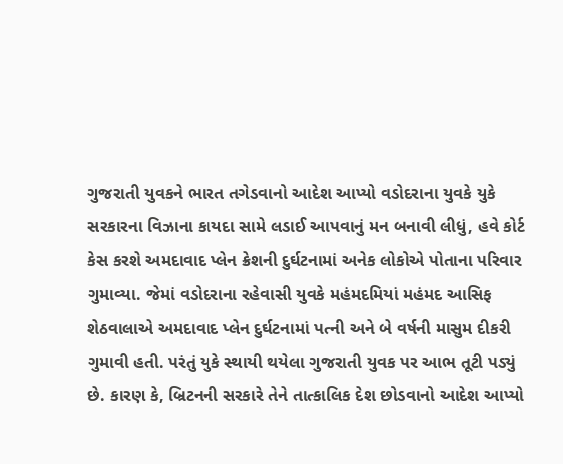ગુજરાતી યુવકને ભારત તગેડવાનો આદેશ આપ્યો વડોદરાના યુવકે યુકે સરકારના વિઝાના કાયદા સામે લડાઈ આપવાનું મન બનાવી લીધું, હવે કોર્ટ કેસ કરશે અમદાવાદ પ્લેન ક્રેશની દુર્ઘટનામાં અનેક લોકોએ પોતાના પરિવાર ગુમાવ્યા. જેમાં વડોદરાના રહેવાસી યુવકે મહંમદમિયાં મહંમદ આસિફ શેઠવાલાએ અમદાવાદ પ્લેન દુર્ઘટનામાં પત્ની અને બે વર્ષની માસુમ દીકરી ગુમાવી હતી. પરંતું યુકે સ્થાયી થયેલા ગુજરાતી યુવક પર આભ તૂટી પડ્યું છે. કારણ કે, બ્રિટનની સરકારે તેને તાત્કાલિક દેશ છોડવાનો આદેશ આપ્યો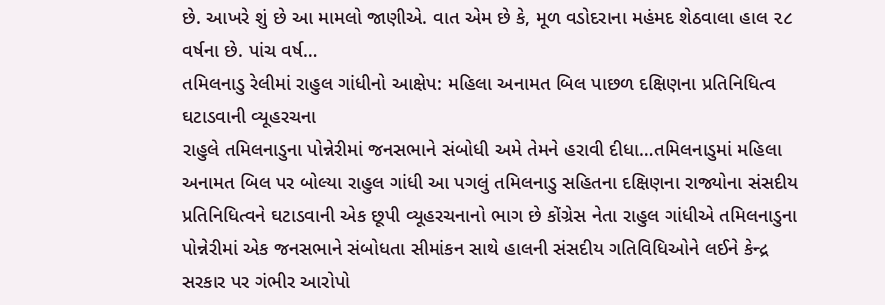છે. આખરે શું છે આ મામલો જાણીએ. વાત એમ છે કે, મૂળ વડોદરાના મહંમદ શેઠવાલા હાલ ૨૮ વર્ષના છે. પાંચ વર્ષ…
તમિલનાડુ રેલીમાં રાહુલ ગાંધીનો આક્ષેપ: મહિલા અનામત બિલ પાછળ દક્ષિણના પ્રતિનિધિત્વ ઘટાડવાની વ્યૂહરચના
રાહુલે તમિલનાડુના પોન્નેરીમાં જનસભાને સંબોધી અમે તેમને હરાવી દીધા…તમિલનાડુમાં મહિલા અનામત બિલ પર બોલ્યા રાહુલ ગાંધી આ પગલું તમિલનાડુ સહિતના દક્ષિણના રાજ્યોના સંસદીય પ્રતિનિધિત્વને ઘટાડવાની એક છૂપી વ્યૂહરચનાનો ભાગ છે કોંગ્રેસ નેતા રાહુલ ગાંધીએ તમિલનાડુના પોન્નેરીમાં એક જનસભાને સંબોધતા સીમાંકન સાથે હાલની સંસદીય ગતિવિધિઓને લઈને કેન્દ્ર સરકાર પર ગંભીર આરોપો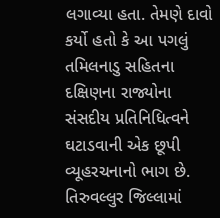લગાવ્યા હતા. તેમણે દાવો કર્યો હતો કે આ પગલું તમિલનાડુ સહિતના દક્ષિણના રાજ્યોના સંસદીય પ્રતિનિધિત્વને ઘટાડવાની એક છૂપી વ્યૂહરચનાનો ભાગ છે. તિરુવલ્લુર જિલ્લામાં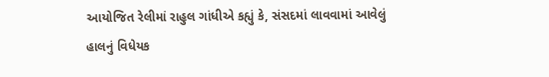આયોજિત રેલીમાં રાહુલ ગાંધીએ કહ્યું કે, સંસદમાં લાવવામાં આવેલું હાલનું વિધેયક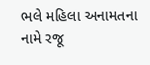ભલે મહિલા અનામતના નામે રજૂ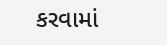કરવામાં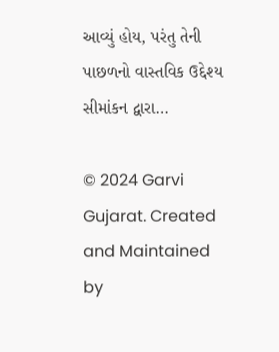આવ્યું હોય, પરંતુ તેની પાછળનો વાસ્તવિક ઉદ્દેશ્ય સીમાંકન દ્વારા…

© 2024 Garvi Gujarat. Created and Maintained by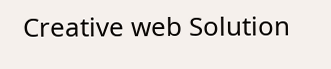Creative web Solution